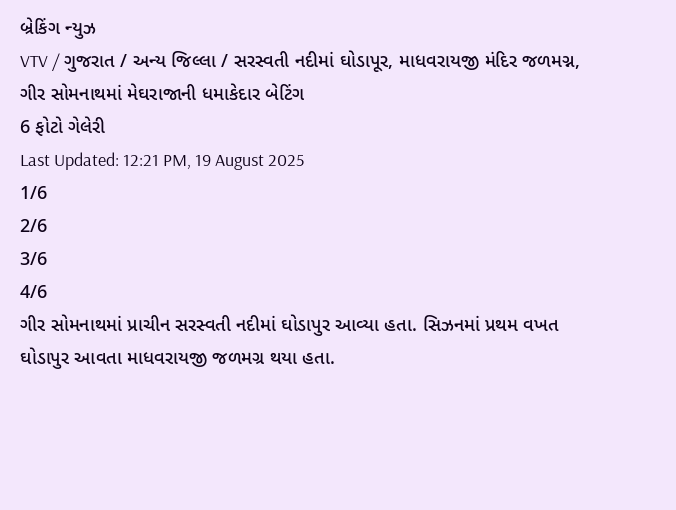બ્રેકિંગ ન્યુઝ
VTV / ગુજરાત / અન્ય જિલ્લા / સરસ્વતી નદીમાં ઘોડાપૂર, માધવરાયજી મંદિર જળમગ્ન, ગીર સોમનાથમાં મેઘરાજાની ધમાકેદાર બેટિંગ
6 ફોટો ગેલેરી
Last Updated: 12:21 PM, 19 August 2025
1/6
2/6
3/6
4/6
ગીર સોમનાથમાં પ્રાચીન સરસ્વતી નદીમાં ઘોડાપુર આવ્યા હતા. સિઝનમાં પ્રથમ વખત ઘોડાપુર આવતા માધવરાયજી જળમગ્ર થયા હતા.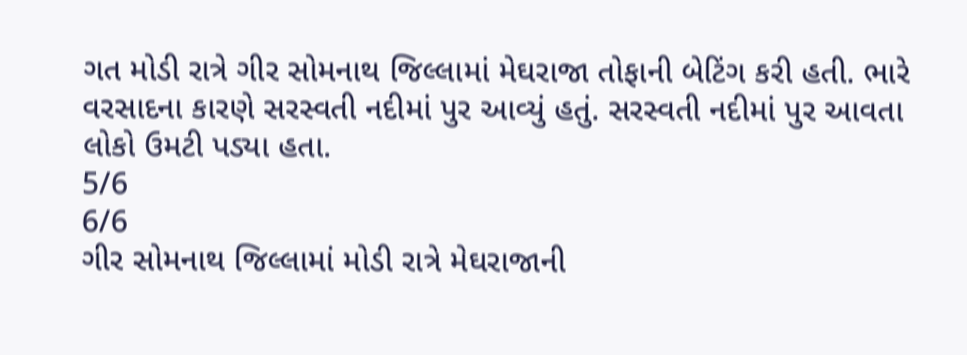ગત મોડી રાત્રે ગીર સોમનાથ જિલ્લામાં મેઘરાજા તોફાની બેટિંગ કરી હતી. ભારે વરસાદના કારણે સરસ્વતી નદીમાં પુર આવ્યું હતું. સરસ્વતી નદીમાં પુર આવતા લોકો ઉમટી પડ્યા હતા.
5/6
6/6
ગીર સોમનાથ જિલ્લામાં મોડી રાત્રે મેઘરાજાની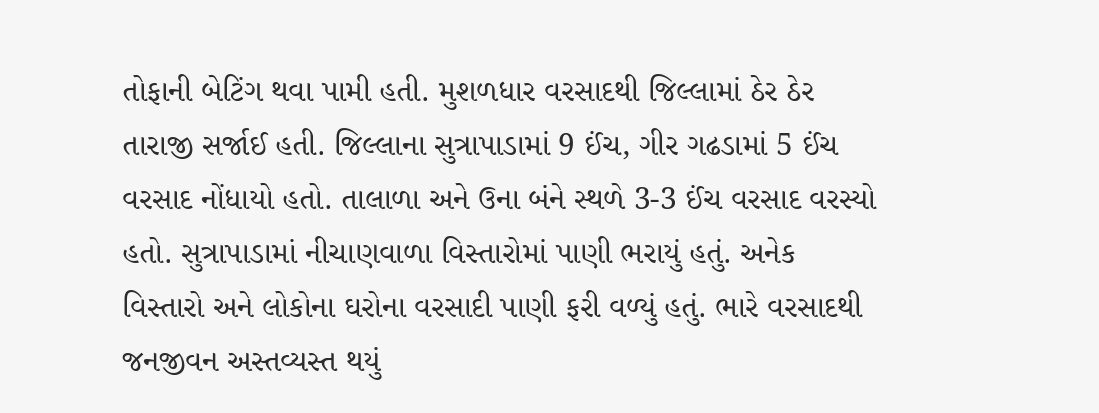તોફાની બેટિંગ થવા પામી હતી. મુશળધાર વરસાદથી જિલ્લામાં ઠેર ઠેર તારાજી સર્જાઈ હતી. જિલ્લાના સુત્રાપાડામાં 9 ઈંચ, ગીર ગઢડામાં 5 ઈંચ વરસાદ નોંધાયો હતો. તાલાળા અને ઉના બંને સ્થળે 3-3 ઈંચ વરસાદ વરસ્યો હતો. સુત્રાપાડામાં નીચાણવાળા વિસ્તારોમાં પાણી ભરાયું હતું. અનેક વિસ્તારો અને લોકોના ઘરોના વરસાદી પાણી ફરી વળ્યું હતું. ભારે વરસાદથી જનજીવન અસ્તવ્યસ્ત થયું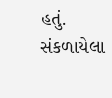હતું.
સંકળાયેલા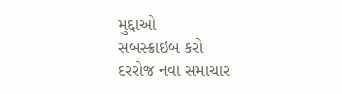મુદ્દાઓ
સબસ્ક્રાઇબ કરો
દરરોજ નવા સમાચાર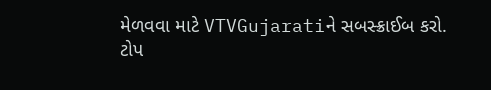મેળવવા માટે VTVGujaratiને સબસ્ક્રાઈબ કરો.
ટોપ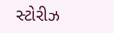સ્ટોરીઝ